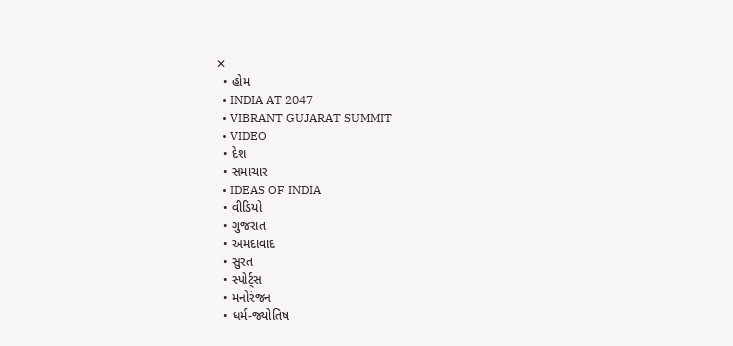✕
  • હોમ
  • INDIA AT 2047
  • VIBRANT GUJARAT SUMMIT
  • VIDEO
  • દેશ
  • સમાચાર
  • IDEAS OF INDIA
  • વીડિયો
  • ગુજરાત
  • અમદાવાદ
  • સુરત
  • સ્પોર્ટ્સ
  • મનોરંજન
  • ધર્મ-જ્યોતિષ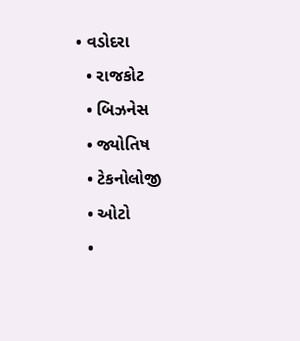• વડોદરા
  • રાજકોટ
  • બિઝનેસ
  • જ્યોતિષ
  • ટેકનોલોજી
  • ઓટો
  •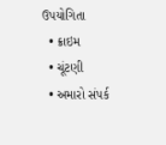ઉપયોગિતા
  • ક્રાઇમ
  • ચૂંટણી
  • અમારો સંપર્ક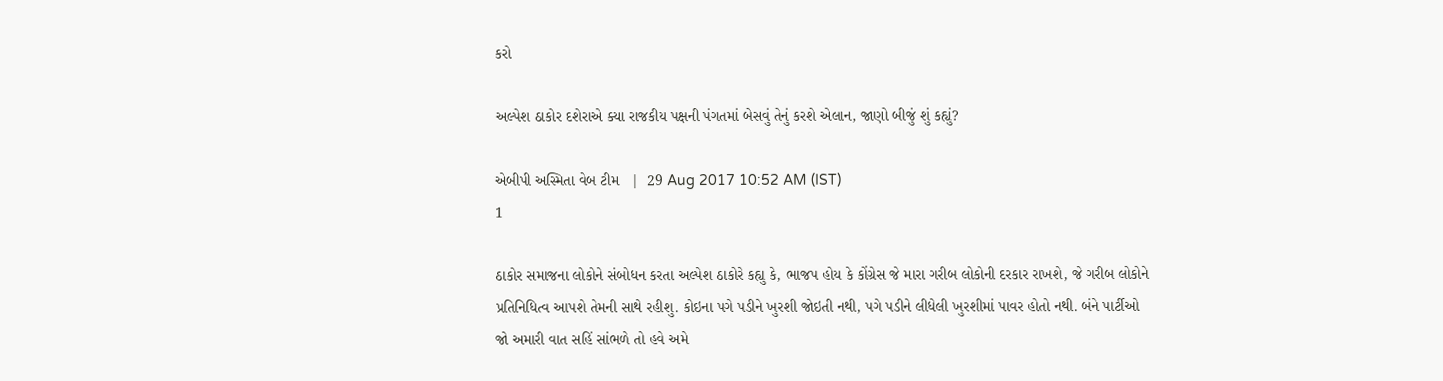કરો

અલ્પેશ ઠાકોર દશેરાએ ક્યા રાજકીય પક્ષની પંગતમાં બેસવું તેનું કરશે એલાન, જાણો બીજું શું કહ્યું?

એબીપી અસ્મિતા વેબ ટીમ   |  29 Aug 2017 10:52 AM (IST)
1

ઠાકોર સમાજના લોકોને સંબોધન કરતા અલ્પેશ ઠાકોરે કહ્યુ કે, ભાજપ હોય કે કોંગ્રેસ જે મારા ગરીબ લોકોની દરકાર રાખશે, જે ગરીબ લોકોને પ્રતિનિધિત્વ આપશે તેમની સાથે રહીશુ. કોઇના પગે પડીને ખુરશી જોઇતી નથી, પગે પડીને લીધેલી ખુરશીમાં પાવર હોતો નથી. બંને પાર્ટીઓ જો અમારી વાત સહિં સાંભળે તો હવે અમે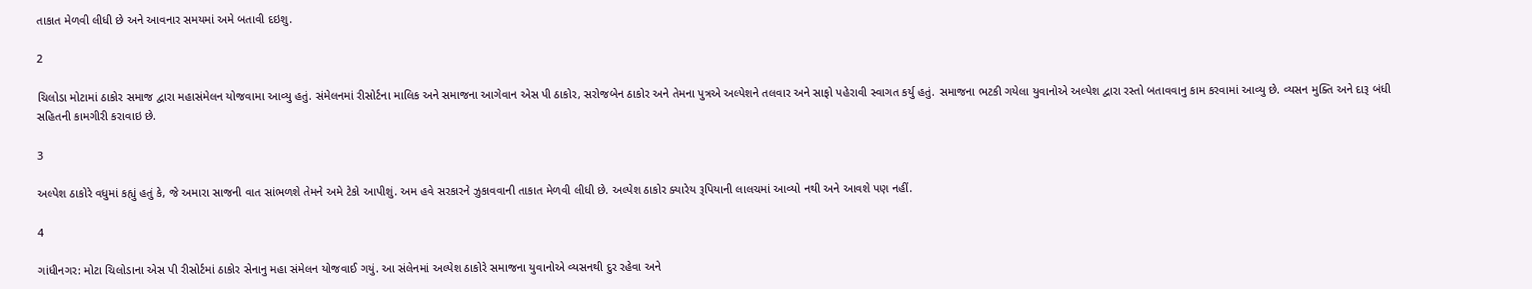તાકાત મેળવી લીધી છે અને આવનાર સમયમાં અમે બતાવી દઇશુ.

2

ચિલોડા મોટામાં ઠાકોર સમાજ દ્વારા મહાસંમેલન યોજવામા આવ્યુ હતું. સંમેલનમાં રીસોર્ટના માલિક અને સમાજના આગેવાન એસ પી ઠાકોર, સરોજબેન ઠાકોર અને તેમના પુત્રએ અલ્પેશને તલવાર અને સાફો પહેરાવી સ્વાગત કર્યુ હતું. સમાજના ભટકી ગયેલા યુવાનોએ અલ્પેશ દ્વારા રસ્તો બતાવવાનુ કામ કરવામાં આવ્યુ છે. વ્યસન મુક્તિ અને દારૂ બંધી સહિતની કામગીરી કરાવાઇ છે.

3

અલ્પેશ ઠાકોરે વધુમાં કહ્યું હતું કે, જે અમારા સાજની વાત સાંભળશે તેમને અમે ટેકો આપીશું. અમ હવે સરકારને ઝુકાવવાની તાકાત મેળવી લીધી છે. અલ્પેશ ઠાકોર ક્યારેય રૂપિયાની લાલચમાં આવ્યો નથી અને આવશે પણ નહીં.

4

ગાંધીનગર: મોટા ચિલોડાના એસ પી રીસોર્ટમાં ઠાકોર સેનાનુ મહા સંમેલન યોજવાઈ ગયું. આ સંલેનમાં અલ્પેશ ઠાકોરે સમાજના યુવાનોએ વ્યસનથી દુર રહેવા અને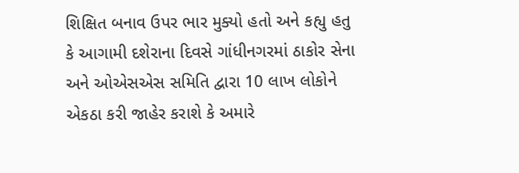શિક્ષિત બનાવ ઉપર ભાર મુક્યો હતો અને કહ્યુ હતુ કે આગામી દશેરાના દિવસે ગાંધીનગરમાં ઠાકોર સેના અને ઓએસએસ સમિતિ દ્વારા 10 લાખ લોકોને એકઠા કરી જાહેર કરાશે કે અમારે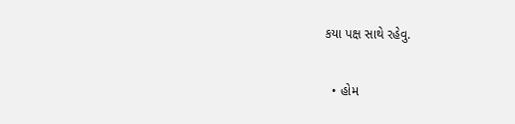કયા પક્ષ સાથે રહેવુ.

  • હોમ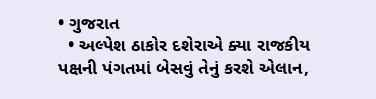• ગુજરાત
  • અલ્પેશ ઠાકોર દશેરાએ ક્યા રાજકીય પક્ષની પંગતમાં બેસવું તેનું કરશે એલાન,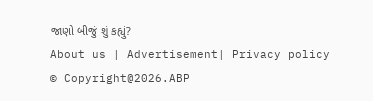જાણો બીજું શું કહ્યું?
About us | Advertisement| Privacy policy
© Copyright@2026.ABP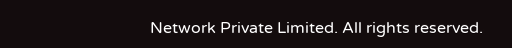Network Private Limited. All rights reserved.